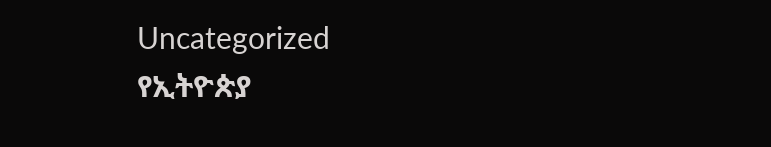Uncategorized
የኢትዮጵያ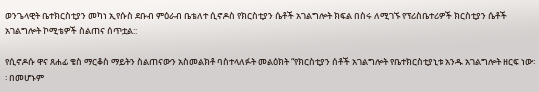ወንጌላዊት ቤተክርስቲያን መካነ ኢየሱስ ደቡብ ምዕራብ ቤቴለተ ሲኖዶስ የክርስቲያን ሴቶች አገልግሎት ክፍል በስሩ ለሚገኙ የፕሪስቤተሪዎች ክርስቲያን ሴቶች አገልግሎት ኮሚቴዎች ስልጠና ሰጥቷል::

የሲኖዶሱ ዋና ጸሐፊ ቄስ ማርቆስ ማይትን ስልጠናውን አስመልክቶ ባስተላለፉት መልዕክት “የክርስቲያን ሰቶች አገልግሎት የቤተክርስቲያኒቱ አንዱ አገልግሎት ዘርፍ ነው፡፡ በመሆኑም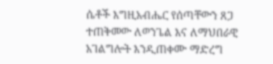ሴቶች እግዚአብሔር የሰጣቸውን ጸጋ ተጠቅመው ለወንጌል እና ለማህበራዊ አገልግሎት እንዲጠቀሙ ማድረግ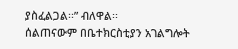ያስፈልጋል፡፡” ብለዋል፡፡
ሰልጠናውም በቤተክርስቲያን አገልግሎት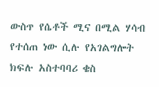ውስጥ የሴቶች ሚና በሚል ሃሳብ የተሰጠ ነው ሲሉ የአገልግሎት ክፍሉ አስተባባሪ ቄስ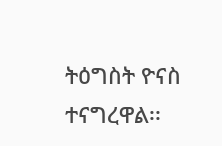ትዕግስት ዮናስ ተናግረዋል፡፡